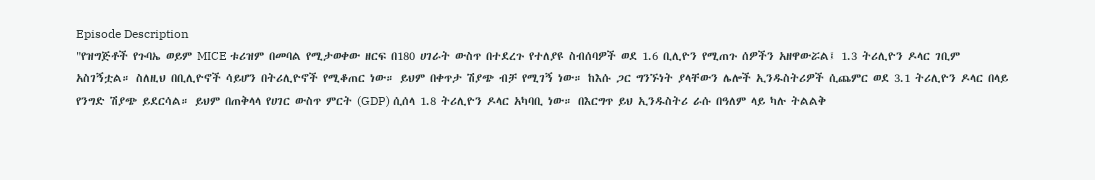Episode Description
"የዝግጅቶች የጉባኤ ወይም MICE ቱሪዝም በመባል የሚታወቀው ዘርፍ በ180 ሀገራት ውስጥ በተደረጉ የተለያዩ ስብሰባዎች ወደ 1.6 ቢሊዮን የሚጠጉ ሰዎችን አዘዋውሯል፤ 1.3 ትሪሊዮን ዶላር ገቢም አስገኝቷል። ስለዚህ በቢሊዮኖች ሳይሆን በትሪሊዮኖች የሚቆጠር ነው። ይህም በቀጥታ ሽያጭ ብቻ የሚገኝ ነው። ከእሱ ጋር ግንኙነት ያላቸውን ሌሎች ኢንዱስትሪዎች ሲጨምር ወደ 3.1 ትሪሊዮን ዶላር በላይ የንግድ ሽያጭ ይደርሳል። ይህም በጠቅላላ የሀገር ውስጥ ምርት (GDP) ሲሰላ 1.8 ትሪሊዮን ዶላር አካባቢ ነው። በእርግጥ ይህ ኢንዱስትሪ ራሱ በዓለም ላይ ካሉ ትልልቅ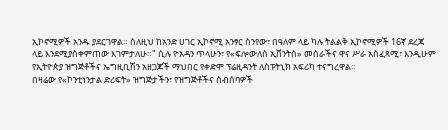ኢኮኖሚዎች አንዱ ያደርገዋል። ስለዚህ ከአንድ ሀገር ኢኮኖሚ አንፃር ስንየው፣ በዓለም ላይ ካሉ ትልልቅ ኢኮኖሚዎች 16ኛ ደረጃ ላይ እንደሚያስቀምጠው እገምታለሁ።" ሲሉ ዮአዳን ጥላሁን፣ የ«ፍሎውለስ ኢቨንትስ» መስራችና ዋና ሥራ አስፈጻሚ፣ እንዲሁም የኢትዮጵያ ዝግጅቶችና ኤግዚቢሽን አዘጋጆች ማህበር የቀድሞ ፕሬዚዳንት ለስፑትኒክ አፍሪካ ተናግረዋል፡፡
በዛሬው የ«ኮንቲነንታል ድሪፍት» ዝግጅታችን፣ የዝግጅቶችና ስብሰባዎች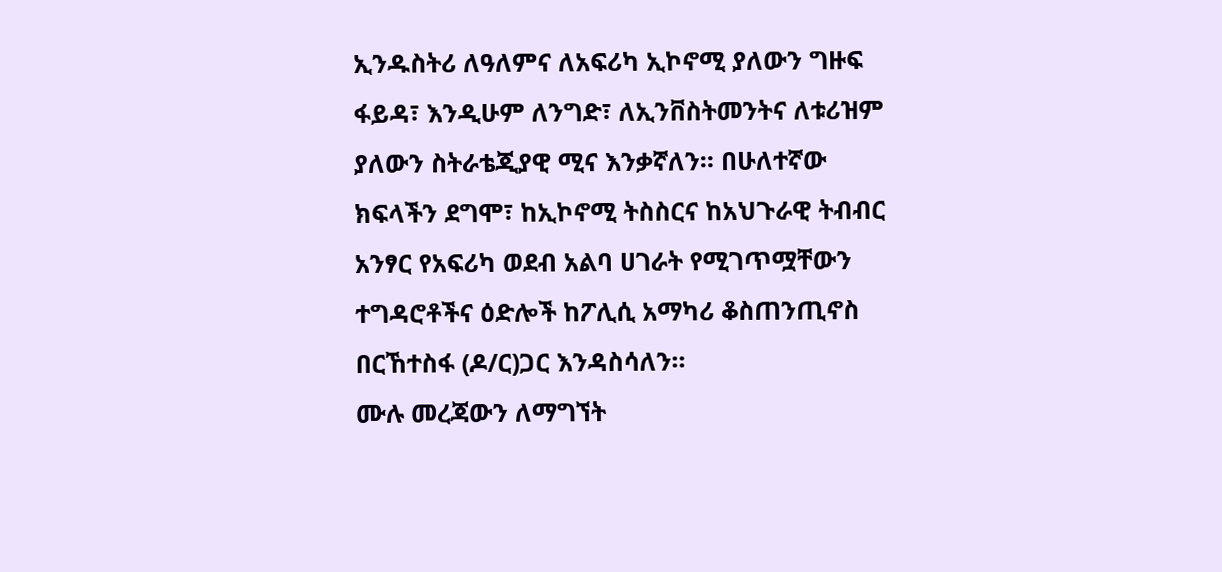ኢንዱስትሪ ለዓለምና ለአፍሪካ ኢኮኖሚ ያለውን ግዙፍ ፋይዳ፣ እንዲሁም ለንግድ፣ ለኢንቨስትመንትና ለቱሪዝም ያለውን ስትራቴጂያዊ ሚና እንቃኛለን። በሁለተኛው ክፍላችን ደግሞ፣ ከኢኮኖሚ ትስስርና ከአህጉራዊ ትብብር አንፃር የአፍሪካ ወደብ አልባ ሀገራት የሚገጥሟቸውን ተግዳሮቶችና ዕድሎች ከፖሊሲ አማካሪ ቆስጠንጢኖስ በርኸተስፋ (ዶ/ር)ጋር እንዳስሳለን።
ሙሉ መረጃውን ለማግኘት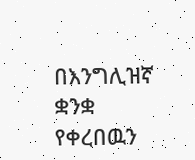በእንግሊዝኛ ቋንቋ የቀረበዉን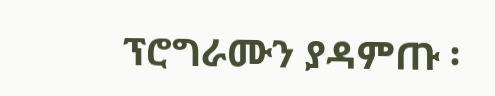ፕሮግራሙን ያዳምጡ ፡